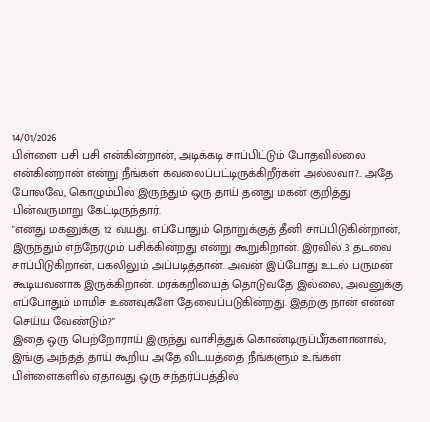14/01/2026
பிள்ளை பசி பசி என்கின்றான், அடிக்கடி சாப்பிட்டும் போதவில்லை என்கின்றான் என்று நீங்கள் கவலைப்பட்டிருக்கிறீர்கள் அல்லவா?.. அதே போலவே, கொழும்பில் இருந்தும் ஒரு தாய் தனது மகன் குறித்து பின்வருமாறு கேட்டிருந்தார்.
"எனது மகனுக்கு 12 வயது. எப்போதும் நொறுக்குத் தீனி சாப்பிடுகின்றான், இருந்தும் எந்நேரமும் பசிக்கின்றது என்று கூறுகிறான். இரவில் 3 தடவை சாப்பிடுகிறான், பகலிலும் அப்படித்தான். அவன் இப்போது உடல் பருமன் கூடியவனாக இருக்கிறான். மரக்கறியைத் தொடுவதே இல்லை, அவனுக்கு எப்போதும் மாமிச உணவுகளே தேவைப்படுகின்றது. இதற்கு நான் என்ன செய்ய வேண்டும்?"
இதை ஒரு பெற்றோராய் இருந்து வாசித்துக் கொண்டிருப்பீர்களானால், இங்கு அந்தத் தாய் கூறிய அதே விடயத்தை நீங்களும் உங்கள் பிள்ளைகளில் ஏதாவது ஒரு சந்தர்ப்பத்தில்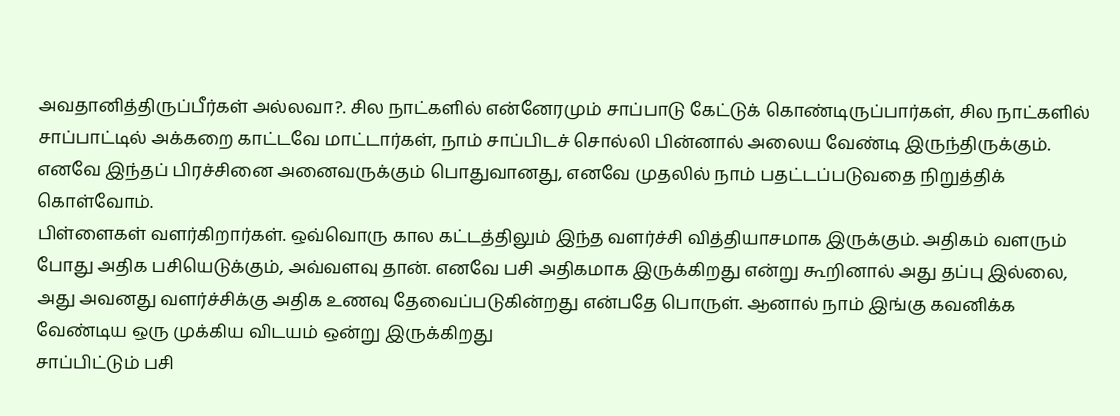அவதானித்திருப்பீர்கள் அல்லவா?. சில நாட்களில் என்னேரமும் சாப்பாடு கேட்டுக் கொண்டிருப்பார்கள், சில நாட்களில் சாப்பாட்டில் அக்கறை காட்டவே மாட்டார்கள், நாம் சாப்பிடச் சொல்லி பின்னால் அலைய வேண்டி இருந்திருக்கும். எனவே இந்தப் பிரச்சினை அனைவருக்கும் பொதுவானது, எனவே முதலில் நாம் பதட்டப்படுவதை நிறுத்திக் கொள்வோம்.
பிள்ளைகள் வளர்கிறார்கள். ஒவ்வொரு கால கட்டத்திலும் இந்த வளர்ச்சி வித்தியாசமாக இருக்கும். அதிகம் வளரும் போது அதிக பசியெடுக்கும், அவ்வளவு தான். எனவே பசி அதிகமாக இருக்கிறது என்று கூறினால் அது தப்பு இல்லை, அது அவனது வளர்ச்சிக்கு அதிக உணவு தேவைப்படுகின்றது என்பதே பொருள். ஆனால் நாம் இங்கு கவனிக்க வேண்டிய ஒரு முக்கிய விடயம் ஒன்று இருக்கிறது
சாப்பிட்டும் பசி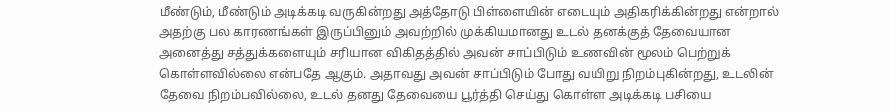மீண்டும், மீண்டும் அடிக்கடி வருகின்றது அத்தோடு பிள்ளையின் எடையும் அதிகரிக்கின்றது என்றால் அதற்கு பல காரணங்கள் இருப்பினும் அவற்றில் முக்கியமானது உடல் தனக்குத் தேவையான அனைத்து சத்துக்களையும் சரியான விகிதத்தில் அவன் சாப்பிடும் உணவின் மூலம் பெற்றுக் கொள்ளவில்லை என்பதே ஆகும். அதாவது அவன் சாப்பிடும் போது வயிறு நிறம்புகின்றது, உடலின் தேவை நிறம்பவில்லை, உடல் தனது தேவையை பூர்த்தி செய்து கொள்ள அடிக்கடி பசியை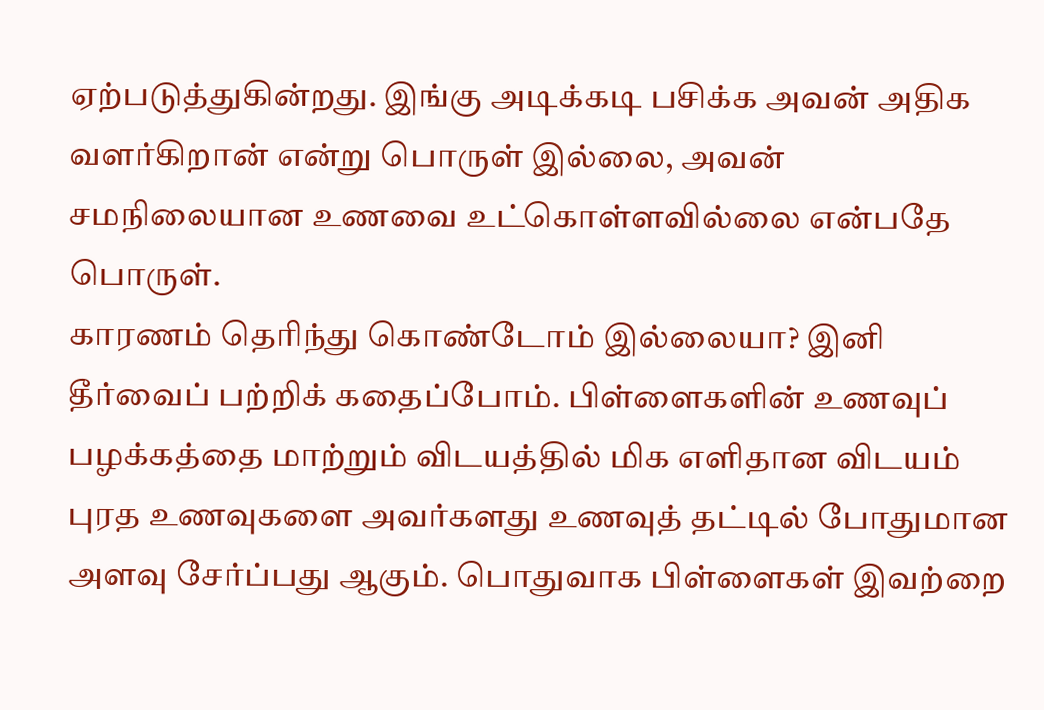ஏற்படுத்துகின்றது. இங்கு அடிக்கடி பசிக்க அவன் அதிக வளர்கிறான் என்று பொருள் இல்லை, அவன் சமநிலையான உணவை உட்கொள்ளவில்லை என்பதே பொருள்.
காரணம் தெரிந்து கொண்டோம் இல்லையா? இனி தீர்வைப் பற்றிக் கதைப்போம். பிள்ளைகளின் உணவுப் பழக்கத்தை மாற்றும் விடயத்தில் மிக எளிதான விடயம் புரத உணவுகளை அவர்களது உணவுத் தட்டில் போதுமான அளவு சேர்ப்பது ஆகும். பொதுவாக பிள்ளைகள் இவற்றை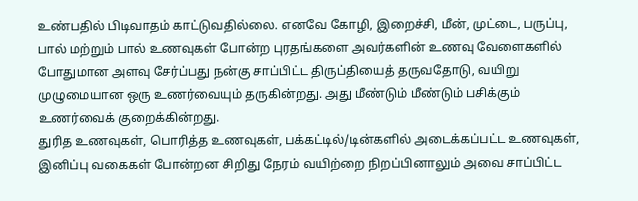உண்பதில் பிடிவாதம் காட்டுவதில்லை. எனவே கோழி, இறைச்சி, மீன், முட்டை, பருப்பு, பால் மற்றும் பால் உணவுகள் போன்ற புரதங்களை அவர்களின் உணவு வேளைகளில் போதுமான அளவு சேர்ப்பது நன்கு சாப்பிட்ட திருப்தியைத் தருவதோடு, வயிறு முழுமையான ஒரு உணர்வையும் தருகின்றது. அது மீண்டும் மீண்டும் பசிக்கும் உணர்வைக் குறைக்கின்றது.
துரித உணவுகள், பொரித்த உணவுகள், பக்கட்டில்/டின்களில் அடைக்கப்பட்ட உணவுகள், இனிப்பு வகைகள் போன்றன சிறிது நேரம் வயிற்றை நிறப்பினாலும் அவை சாப்பிட்ட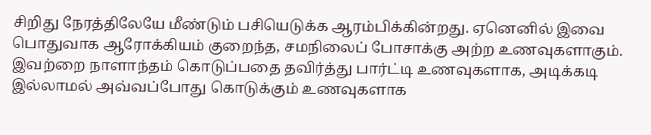சிறிது நேரத்திலேயே மீண்டும் பசியெடுக்க ஆரம்பிக்கின்றது. ஏனெனில் இவை பொதுவாக ஆரோக்கியம் குறைந்த, சமநிலைப் போசாக்கு அற்ற உணவுகளாகும். இவற்றை நாளாந்தம் கொடுப்பதை தவிர்த்து பார்ட்டி உணவுகளாக, அடிக்கடி இல்லாமல் அவ்வப்போது கொடுக்கும் உணவுகளாக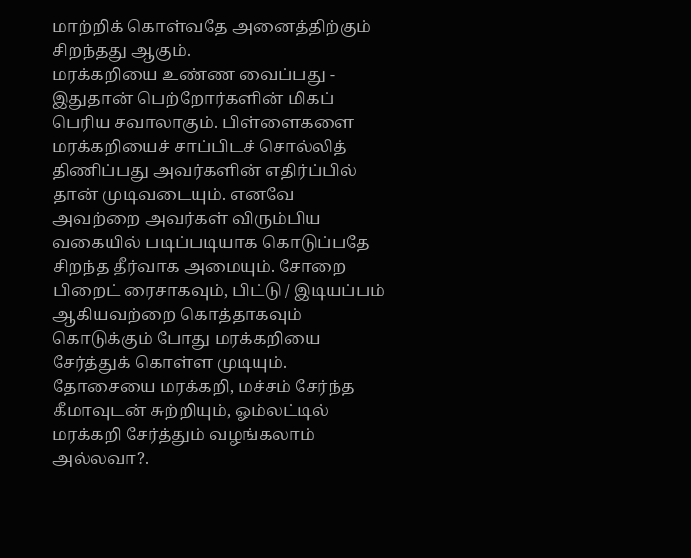மாற்றிக் கொள்வதே அனைத்திற்கும் சிறந்தது ஆகும்.
மரக்கறியை உண்ண வைப்பது - இதுதான் பெற்றோர்களின் மிகப் பெரிய சவாலாகும். பிள்ளைகளை மரக்கறியைச் சாப்பிடச் சொல்லித் திணிப்பது அவர்களின் எதிர்ப்பில் தான் முடிவடையும். எனவே அவற்றை அவர்கள் விரும்பிய வகையில் படிப்படியாக கொடுப்பதே சிறந்த தீர்வாக அமையும். சோறை பிறைட் ரைசாகவும், பிட்டு / இடியப்பம் ஆகியவற்றை கொத்தாகவும் கொடுக்கும் போது மரக்கறியை சேர்த்துக் கொள்ள முடியும். தோசையை மரக்கறி, மச்சம் சேர்ந்த கீமாவுடன் சுற்றியும், ஓம்லட்டில் மரக்கறி சேர்த்தும் வழங்கலாம் அல்லவா?.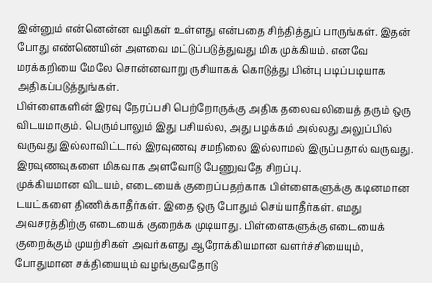இன்னும் என்னென்ன வழிகள் உள்ளது என்பதை சிந்தித்துப் பாருங்கள். இதன் போது எண்ணெயின் அளவை மட்டுப்படுத்துவது மிக முக்கியம். எனவே மரக்கறியை மேலே சொன்னவாறு ருசியாகக் கொடுத்து பின்பு படிப்படியாக அதிகப்படுத்துங்கள்.
பிள்ளைகளின் இரவு நேரப்பசி பெற்றோருக்கு அதிக தலைவலியைத் தரும் ஒரு விடயமாகும். பெரும்பாலும் இது பசியல்ல, அது பழக்கம் அல்லது அலுப்பில் வருவது இல்லாவிட்டால் இரவுணவு சமநிலை இல்லாமல் இருப்பதால் வருவது. இரவுணவுகளை மிகவாக அளவோடு பேணுவதே சிறப்பு.
முக்கியமான விடயம், எடையைக் குறைப்பதற்காக பிள்ளைகளுக்கு கடினமான டயட்களை திணிக்காதீர்கள். இதை ஒரு போதும் செய்யாதீர்கள். எமது அவசரத்திற்கு எடையைக் குறைக்க முடியாது. பிள்ளைகளுக்கு எடையைக் குறைக்கும் முயற்சிகள் அவர்களது ஆரோக்கியமான வளர்ச்சியையும், போதுமான சக்தியையும் வழங்குவதோடு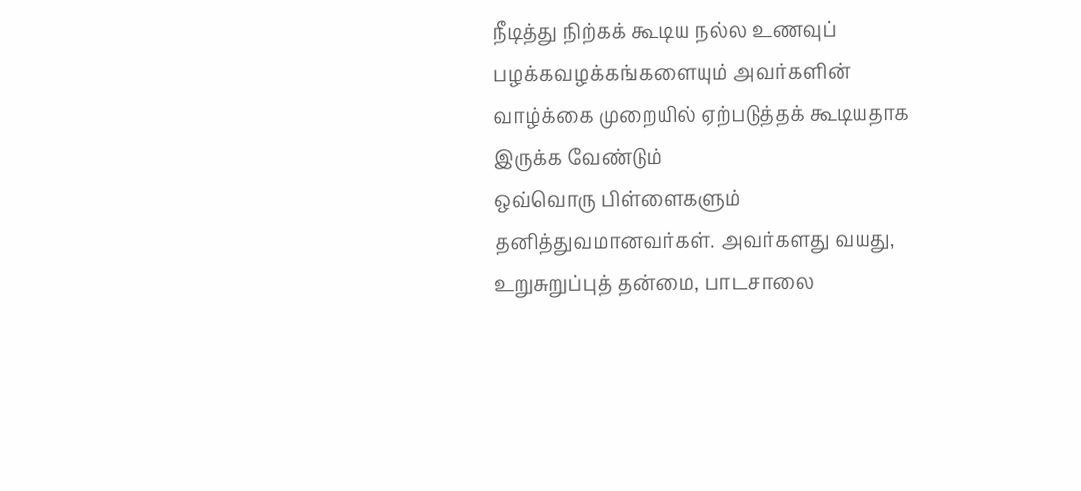நீடித்து நிற்கக் கூடிய நல்ல உணவுப் பழக்கவழக்கங்களையும் அவர்களின் வாழ்க்கை முறையில் ஏற்படுத்தக் கூடியதாக இருக்க வேண்டும்
ஒவ்வொரு பிள்ளைகளும் தனித்துவமானவர்கள். அவர்களது வயது, உறுசுறுப்புத் தன்மை, பாடசாலை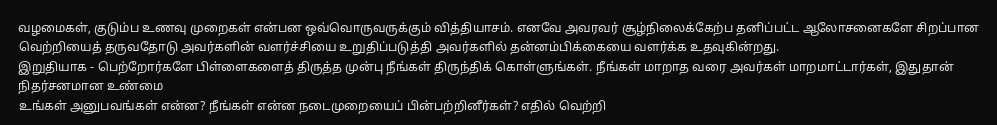வழமைகள், குடும்ப உணவு முறைகள் என்பன ஒவ்வொருவருக்கும் வித்தியாசம். எனவே அவரவர் சூழ்நிலைக்கேற்ப தனிப்பட்ட ஆலோசனைகளே சிறப்பான வெற்றியைத் தருவதோடு அவர்களின் வளர்ச்சியை உறுதிப்படுத்தி அவர்களில் தன்னம்பிக்கையை வளர்க்க உதவுகின்றது.
இறுதியாக - பெற்றோர்களே பிள்ளைகளைத் திருத்த முன்பு நீங்கள் திருந்திக் கொள்ளுங்கள். நீங்கள் மாறாத வரை அவர்கள் மாறமாட்டார்கள், இதுதான் நிதர்சனமான உண்மை
உங்கள் அனுபவங்கள் என்ன? நீங்கள் என்ன நடைமுறையைப் பின்பற்றினீர்கள்? எதில் வெற்றி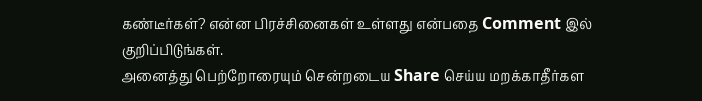கண்டீர்கள்? என்ன பிரச்சினைகள் உள்ளது என்பதை Comment இல் குறிப்பிடுங்கள்.
அனைத்து பெற்றோரையும் சென்றடைய Share செய்ய மறக்காதீர்கள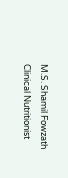M.S. Shamil Fowzath
Clinical Nutritionist